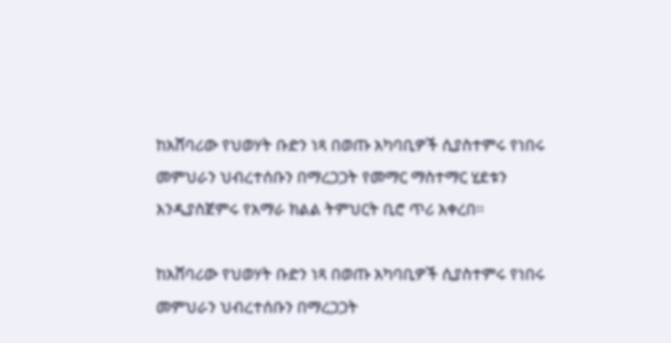ከአሸባሪው የህወሃት ቡድን ነጻ በወጡ አካባቢዎች ሲያስተምሩ የነበሩ መምህራን ህብረተሰቡን በማረጋጋት የመማር ማስተማር ሂደቱን እንዲያስጀምሩ የአማራ ክልል ትምህርት ቢሮ ጥሪ አቀረበ፡፡

ከአሸባሪው የህወሃት ቡድን ነጻ በወጡ አካባቢዎች ሲያስተምሩ የነበሩ መምህራን ህብረተሰቡን በማረጋጋት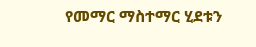የመማር ማስተማር ሂደቱን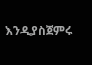እንዲያስጀምሩ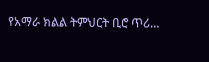የአማራ ክልል ትምህርት ቢሮ ጥሪ…